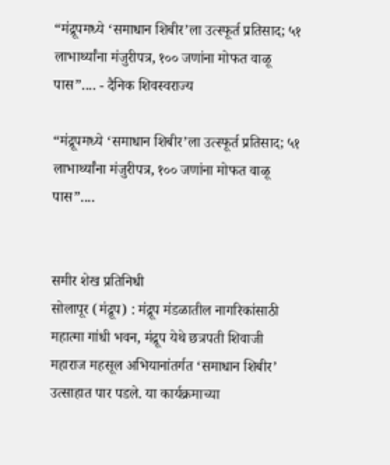“मंद्रूपमध्ये ‘समाधान शिबीर’ला उत्स्फूर्त प्रतिसाद; ५१ लाभार्थ्यांना मंजुरीपत्र, १०० जणांना मोफत वाळू पास”.... - दैनिक शिवस्वराज्य

“मंद्रूपमध्ये ‘समाधान शिबीर’ला उत्स्फूर्त प्रतिसाद; ५१ लाभार्थ्यांना मंजुरीपत्र, १०० जणांना मोफत वाळू पास”....


समीर शेख प्रतिनिधी
सोलापूर (मंद्रूप) : मंद्रूप मंडळातील नागरिकांसाठी महात्मा गांधी भवन, मंद्रूप येथे छत्रपती शिवाजी महाराज महसूल अभियानांतर्गत ‘समाधान शिबीर’ उत्साहात पार पडले. या कार्यक्रमाच्या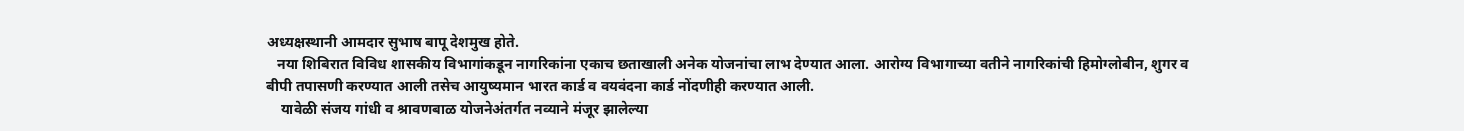अध्यक्षस्थानी आमदार सुभाष बापू देशमुख होते.
   नया शिबिरात विविध शासकीय विभागांकडून नागरिकांना एकाच छताखाली अनेक योजनांचा लाभ देण्यात आला. आरोग्य विभागाच्या वतीने नागरिकांची हिमोग्लोबीन, शुगर व बीपी तपासणी करण्यात आली तसेच आयुष्यमान भारत कार्ड व वयवंदना कार्ड नोंदणीही करण्यात आली.
    यावेळी संजय गांधी व श्रावणबाळ योजनेअंतर्गत नव्याने मंजूर झालेल्या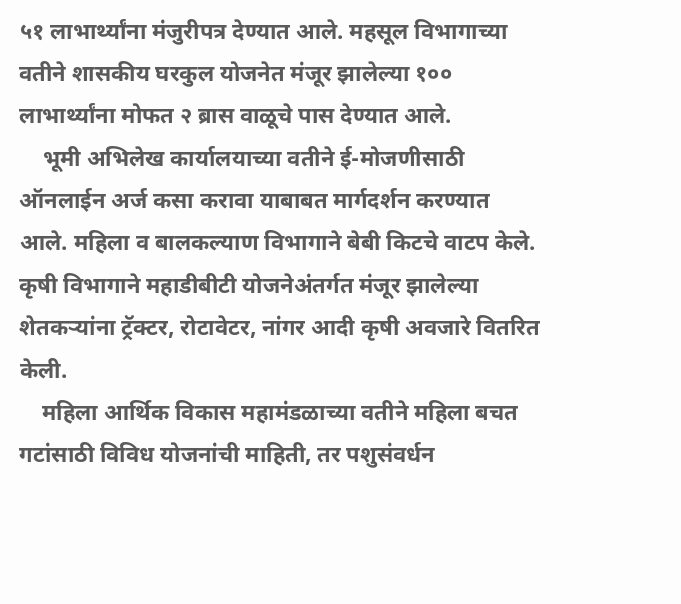५१ लाभार्थ्यांना मंजुरीपत्र देण्यात आले. महसूल विभागाच्या वतीने शासकीय घरकुल योजनेत मंजूर झालेल्या १०० लाभार्थ्यांना मोफत २ ब्रास वाळूचे पास देण्यात आले.
    भूमी अभिलेख कार्यालयाच्या वतीने ई-मोजणीसाठी ऑनलाईन अर्ज कसा करावा याबाबत मार्गदर्शन करण्यात आले. महिला व बालकल्याण विभागाने बेबी किटचे वाटप केले. कृषी विभागाने महाडीबीटी योजनेअंतर्गत मंजूर झालेल्या शेतकऱ्यांना ट्रॅक्टर, रोटावेटर, नांगर आदी कृषी अवजारे वितरित केली.
    महिला आर्थिक विकास महामंडळाच्या वतीने महिला बचत गटांसाठी विविध योजनांची माहिती, तर पशुसंवर्धन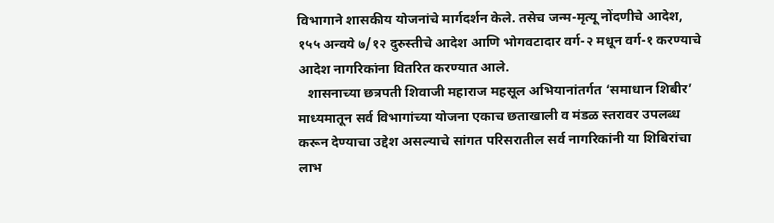विभागाने शासकीय योजनांचे मार्गदर्शन केले. तसेच जन्म-मृत्यू नोंदणीचे आदेश, १५५ अन्वये ७/१२ दुरुस्तीचे आदेश आणि भोगवटादार वर्ग-२ मधून वर्ग-१ करण्याचे आदेश नागरिकांना वितरित करण्यात आले.
   शासनाच्या छत्रपती शिवाजी महाराज महसूल अभियानांतर्गत ‘समाधान शिबीर’ माध्यमातून सर्व विभागांच्या योजना एकाच छताखाली व मंडळ स्तरावर उपलब्ध करून देण्याचा उद्देश असल्याचे सांगत परिसरातील सर्व नागरिकांनी या शिबिरांचा लाभ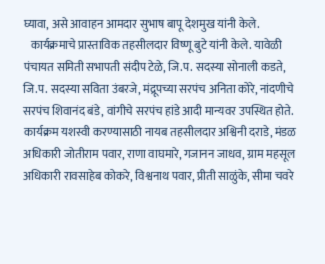घ्यावा, असे आवाहन आमदार सुभाष बापू देशमुख यांनी केले.
   कार्यक्रमाचे प्रास्ताविक तहसीलदार विष्णू बुटे यांनी केले. यावेळी पंचायत समिती सभापती संदीप टेळे, जि.प. सदस्या सोनाली कडते, जि.प. सदस्या सविता उंबरजे, मंद्रूपच्या सरपंच अनिता कोरे, नांदणीचे सरपंच शिवानंद बंडे, वांगीचे सरपंच हांडे आदी मान्यवर उपस्थित होते.
कार्यक्रम यशस्वी करण्यासाठी नायब तहसीलदार अश्विनी दराडे, मंडळ अधिकारी जोतीराम पवार, राणा वाघमारे, गजानन जाधव, ग्राम महसूल अधिकारी रावसाहेब कोकरे, विश्वनाथ पवार, प्रीती साळुंके, सीमा चवरे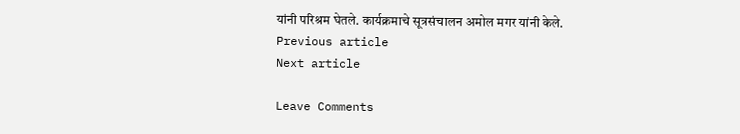यांनी परिश्रम घेतले. कार्यक्रमाचे सूत्रसंचालन अमोल मगर यांनी केले.
Previous article
Next article

Leave Comments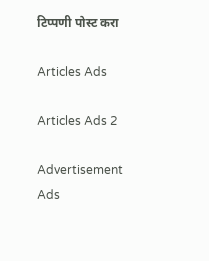टिप्पणी पोस्ट करा

Articles Ads

Articles Ads 2

Advertisement Ads